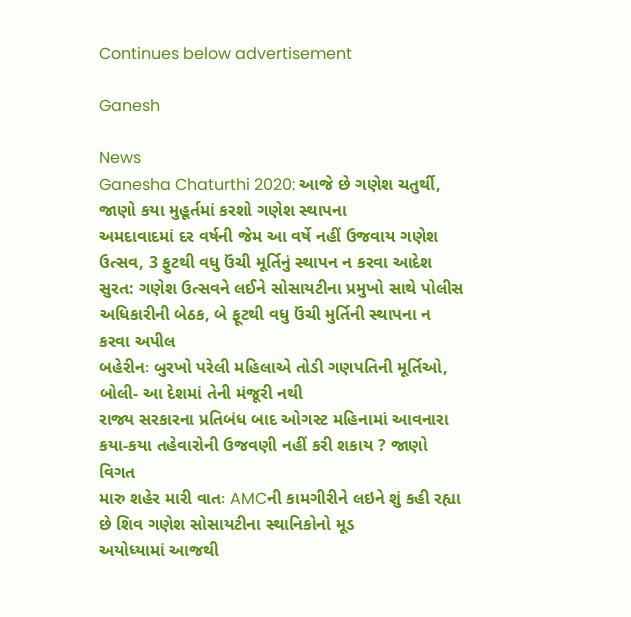Continues below advertisement

Ganesh

News
Ganesha Chaturthi 2020: આજે છે ગણેશ ચતુર્થી, જાણો કયા મુહૂર્તમાં કરશો ગણેશ સ્થાપના
અમદાવાદમાં દર વર્ષની જેમ આ વર્ષે નહીં ઉજવાય ગણેશ ઉત્સવ, 3 ફુટથી વધુ ઉંચી મૂર્તિનું સ્થાપન ન કરવા આદેશ
સુરત: ગણેશ ઉત્સવને લઈને સોસાયટીના પ્રમુખો સાથે પોલીસ અધિકારીની બેઠક, બે ફૂટથી વધુ ઉંચી મુર્તિની સ્થાપના ન કરવા અપીલ
બહેરીનઃ બુરખો પરેલી મહિલાએ તોડી ગણપતિની મૂર્તિઓ, બોલી- આ દેશમાં તેની મંજૂરી નથી
રાજ્ય સરકારના પ્રતિબંધ બાદ ઓગસ્ટ મહિનામાં આવનારા કયા-કયા તહેવારોની ઉજવણી નહીં કરી શકાય ? જાણો વિગત
મારુ શહેર મારી વાતઃ AMCની કામગીરીને લઇને શું કહી રહ્યા છે શિવ ગણેશ સોસાયટીના સ્થાનિકોનો મૂડ
અયોધ્યામાં આજથી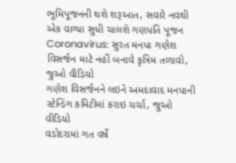ભૂમિપૂજનની થશે શરૂઆત, સવારે નવથી એક વાગ્યા સુધી ચાલશે ગણપતિ પૂજન
Coronavirus: સુરત મનપા ગણેશ વિસર્જન માટે નહીં બનાવે કૃત્રિમ તળાવો, જુઓ વીડિયો
ગણેશ વિસર્જનને લઇને અમદાવાદ મનપાની સ્ટેન્ડિંગ કમિટીમાં કરાઇ ચર્ચા, જુઓ વીડિયો
વડોદરામાં ગત વર્ષે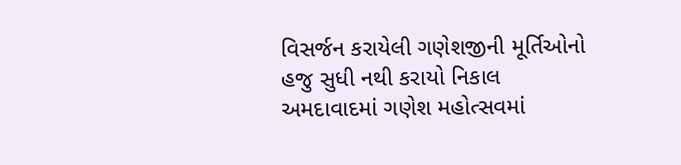વિસર્જન કરાયેલી ગણેશજીની મૂર્તિઓનો હજુ સુધી નથી કરાયો નિકાલ
અમદાવાદમાં ગણેશ મહોત્સવમાં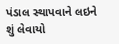પંડાલ સ્થાપવાને લઇને શું લેવાયો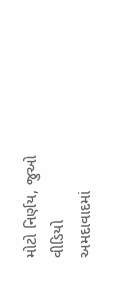મોટો નિર્ણય, જુઓ વીડિયો
અમદાવાદમાં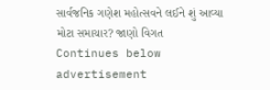સાર્વજનિક ગણેશ મહોત્સવને લઈને શું આવ્યા મોટા સમાચાર? જાણો વિગત
Continues below advertisement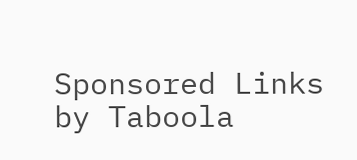Sponsored Links by Taboola